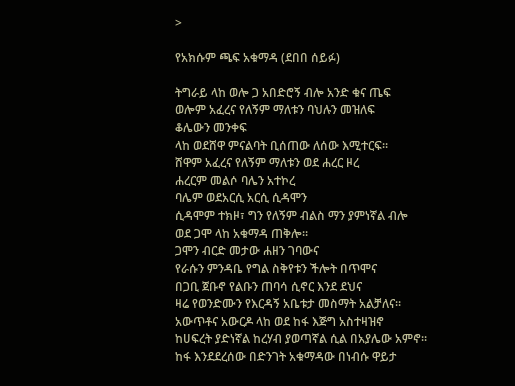>

የአክሱም ጫፍ አቁማዳ (ደበበ ሰይፉ)

ትግራይ ላከ ወሎ ጋ አበድሮኝ ብሎ አንድ ቁና ጤፍ
ወሎም አፈረና የለኝም ማለቱን ባህሉን መዝለፍ
ቆሌውን መንቀፍ
ላከ ወደሸዋ ምናልባት ቢሰጠው ለሰው እሚተርፍ።
ሸዋም አፈረና የለኝም ማለቱን ወደ ሐረር ዞረ
ሐረርም መልሶ ባሌን አተኮረ
ባሌም ወደአርሲ አርሲ ሲዳሞን
ሲዳሞም ተክዞ፣ ግን የለኝም ብልስ ማን ያምነኛል ብሎ
ወደ ጋሞ ላከ አቁማዳ ጠቅሎ።
ጋሞን ብርድ መታው ሐዘን ገባውና
የራሱን ምንዳቤ የግል ስቅየቱን ችሎት በጥሞና
በጋቢ ጀቡኖ የልቡን ጠባሳ ሲኖር እንደ ደህና
ዛሬ የወንድሙን የእርዳኝ አቤቱታ መስማት አልቻለና።
አውጥቶና አውርዶ ላከ ወደ ከፋ እጅግ አስተዛዝኖ
ከሀፍረት ያድነኛል ከረሃብ ያወጣኛል ሲል በአያሌው አምኖ።
ከፋ እንደደረሰው በድንገት አቁማዳው በነብሱ ዋይታ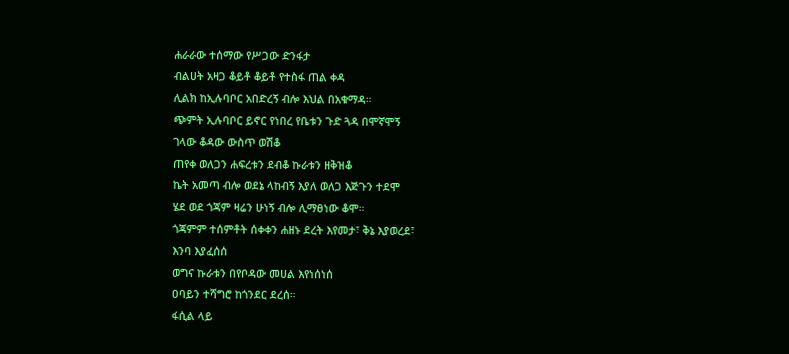ሐራራው ተሰማው የሥጋው ድንፋታ
ብልሀት አዛጋ ቆይቶ ቆይቶ የተስፋ ጠል ቀዳ
ሊልክ ከኢሉባቦር አበድረኝ ብሎ እህል በአቁማዳ።
ጭምት ኢሉባቦር ይኖር የነበረ የቤቱን ጉድ ጓዳ በሞኛሞኝ
ገላው ቆዳው ውስጥ ወሽቆ
ጠየቀ ወለጋን ሐፍረቱን ደብቆ ኩራቱን ዘቅዝቆ
ኬት አመጣ ብሎ ወደኔ ላከብኝ እያለ ወለጋ እጅጉን ተደሞ
ሄደ ወደ ጎጃም ዛሬን ሁነኝ ብሎ ሊማፀነው ቆሞ።
ጎጃምም ተሰምቶት ሰቀቀን ሐዘኑ ደረት እየመታ፣ ቅኔ እያወረደ፣
እንባ እያፈሰሰ
ወግና ኩራቱን በየቦዳው መሀል እየነሰነሰ
ዐባይን ተሻግሮ ከጎንደር ደረሰ።
ፋሲል ላይ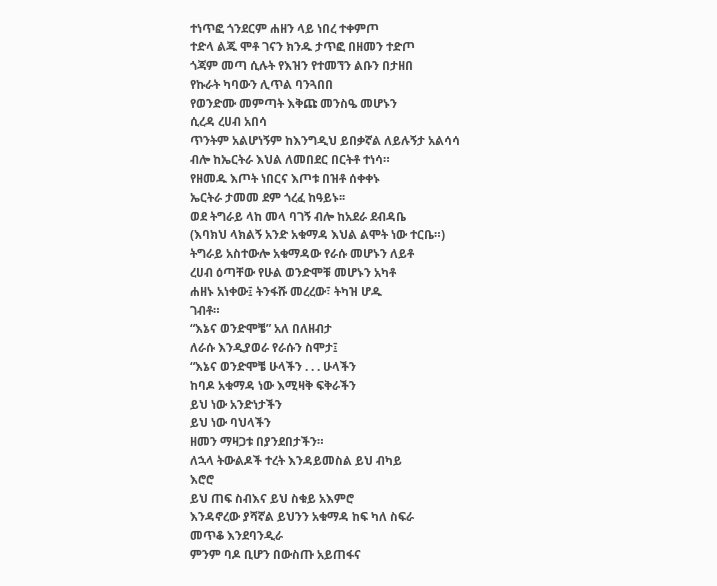ተነጥፎ ጎንደርም ሐዘን ላይ ነበረ ተቀምጦ
ተድላ ልጁ ሞቶ ገናን ክንዱ ታጥፎ በዘመን ተድጦ
ጎጃም መጣ ሲሉት የእዝን የተመኘን ልቡን በታዘበ
የኩራት ካባውን ሊጥል ባንጓበበ
የወንድሙ መምጣት እቅጩ መንስዔ መሆኑን
ሲረዳ ረሀብ አበሳ
ጥንትም አልሆነኝም ከእንግዲህ ይበቃኛል ለይሉኝታ አልሳሳ
ብሎ ከኤርትራ እህል ለመበደር በርትቶ ተነሳ።
የዘመዱ እጦት ነበርና እጦቱ በዝቶ ሰቀቀኑ
ኤርትራ ታመመ ደም ጎረፈ ከዓይኑ፡፡
ወደ ትግራይ ላከ መላ ባገኝ ብሎ ከአደራ ደብዳቤ
(እባክህ ላክልኝ አንድ አቁማዳ እህል ልሞት ነው ተርቤ።)
ትግራይ አስተውሎ አቁማዳው የራሱ መሆኑን ለይቶ
ረሀብ ዕጣቸው የሁል ወንድሞቹ መሆኑን አካቶ
ሐዘኑ አነቀው፤ ትንፋሹ መረረው፣ ትካዝ ሆዱ
ገብቶ።
“እኔና ወንድሞቼ” አለ በለዘብታ
ለራሱ እንዲያወራ የራሱን ስሞታ፤
“እኔና ወንድሞቼ ሁላችን . . . ሁላችን
ከባዶ አቁማዳ ነው እሚዛቅ ፍቅራችን
ይህ ነው አንድነታችን
ይህ ነው ባህላችን
ዘመን ማዛጋቱ በያንደበታችን።
ለኋላ ትውልዶች ተረት እንዳይመስል ይህ ብካይ
እሮሮ
ይህ ጠፍ ስብእና ይህ ስቁይ አእምሮ
እንዳኖረው ያሻኛል ይህንን አቁማዳ ከፍ ካለ ስፍራ
መጥቆ እንደባንዲራ
ምንም ባዶ ቢሆን በውስጡ አይጠፋና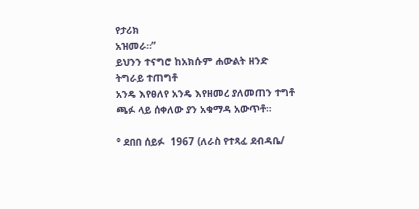የታሪክ
አዝመራ።”
ይህንን ተናግሮ ከአክሱም ሐውልት ዘንድ
ትግራይ ተጠግቶ
አንዴ እየፀለየ አንዴ እየዘመረ ያለመጠን ተግቶ
ጫፉ ላይ ሰቀለው ያን አቁማዳ አውጥቶ።

° ደበበ ሰይፉ  1967 (ለራስ የተጻፈ ደብዳቤ/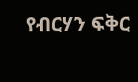የብርሃን ፍቅር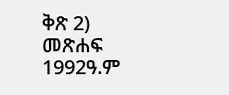ቅጽ 2) መጽሐፍ 1992ዓ.ም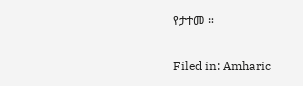የታተመ ።

Filed in: Amharic